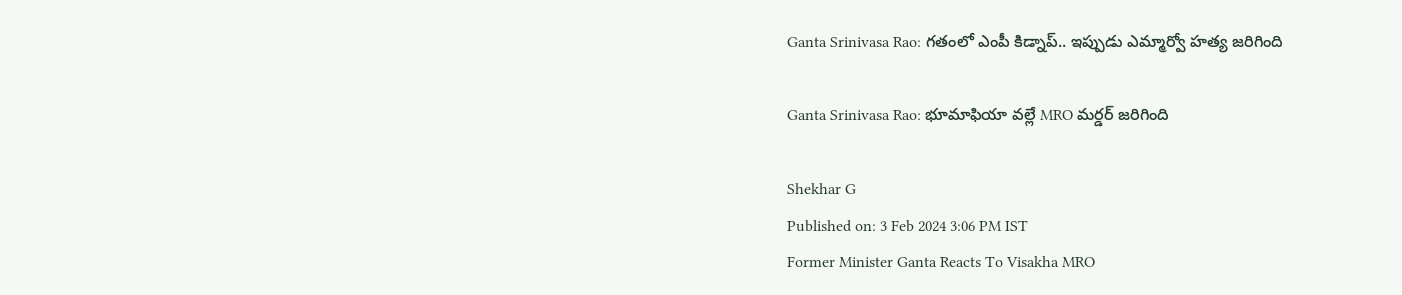Ganta Srinivasa Rao: గతంలో ఎంపీ కిడ్నాప్.. ఇప్పుడు ఎమ్మార్వో హత్య జరిగింది

Ganta Srinivasa Rao: భూమాఫియా వల్లే MRO మర్డర్ జరిగింది

Shekhar G
Published on: 3 Feb 2024 3:06 PM IST
Former Minister Ganta Reacts To Visakha MRO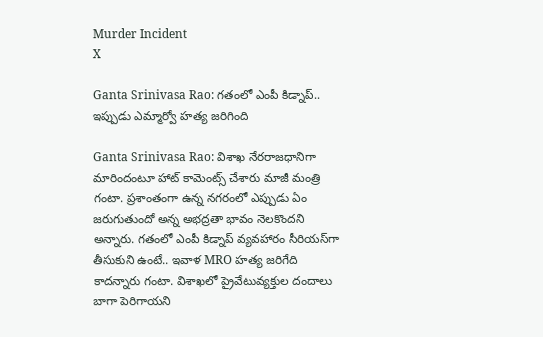Murder Incident
X

Ganta Srinivasa Rao: గతంలో ఎంపీ కిడ్నాప్.. ఇప్పుడు ఎమ్మార్వో హత్య జరిగింది

Ganta Srinivasa Rao: విశాఖ నేరరాజధానిగా మారిందంటూ హాట్ కామెంట్స్ చేశారు మాజీ మంత్రి గంటా. ప్రశాంతంగా ఉన్న నగరంలో ఎప్పుడు ఏం జరుగుతుందో అన్న అభద్రతా భావం నెలకొందని అన్నారు. గతంలో ఎంపీ కిడ్నాప్ వ్యవహారం సీరియస్‌గా తీసుకుని ఉంటే.. ఇవాళ MRO హత్య జరిగేది కాదన్నారు గంటా. విశాఖలో ప్రైవేటువ్యక్తుల దందాలు బాగా పెరిగాయని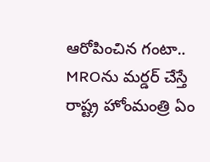ఆరోపించిన గంటా.. MROను మర్డర్ చేస్తే రాష్ట్ర హోంమంత్రి ఏం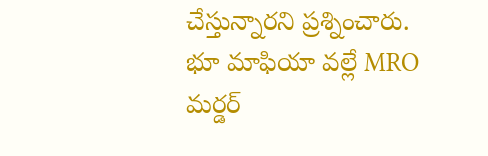చేస్తున్నారని ప్రశ్నించారు. భూ మాఫియా వల్లే MRO మర్డర్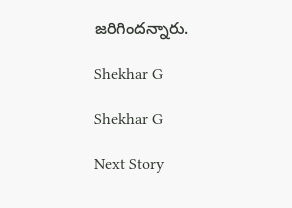జరిగిందన్నారు.

Shekhar G

Shekhar G

Next Story